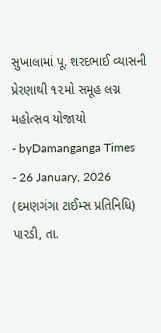સુખાલામાં પૂ. શરદભાઈ વ્યાસની પ્રેરણાથી ૧૨મો સમૂહ લગ્ન મહોત્સવ યોજાયો
- byDamanganga Times
- 26 January, 2026
(દમણગંગા ટાઈમ્સ પ્રતિનિધિ)
પારડી, તા.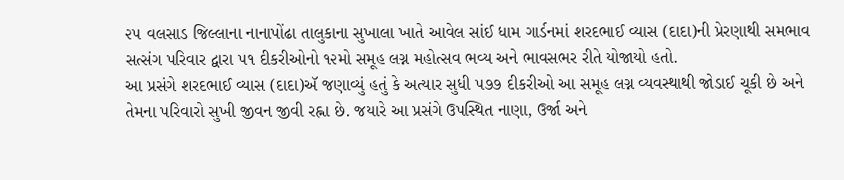૨૫ વલસાડ જિલ્લાના નાનાપોંઢા તાલુકાના સુખાલા ખાતે આવેલ સાંઈ ધામ ગાર્ડનમાં શરદભાઈ વ્યાસ (દાદા)ની પ્રેરણાથી સમભાવ સત્સંગ પરિવાર દ્વારા ૫૧ દીકરીઓનો ૧૨મો સમૂહ લગ્ન મહોત્સવ ભવ્ય અને ભાવસભર રીતે યોજાયો હતો.
આ પ્રસંગે શરદભાઈ વ્યાસ (દાદા)ઍ જણાવ્યું હતું કે અત્યાર સુધી ૫૭૭ દીકરીઓ આ સમૂહ લગ્ન વ્યવસ્થાથી જોડાઈ ચૂકી છે અને તેમના પરિવારો સુખી જીવન જીવી રહ્ના છે. જયારે આ પ્રસંગે ઉપસ્થિત નાણા, ઉર્જા અને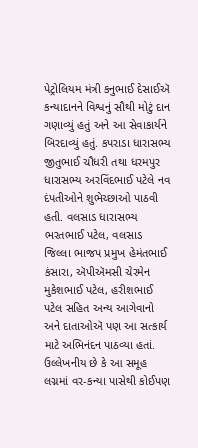પેટ્રોલિયમ મંત્રી કનુભાઈ દેસાઈઍ કન્યાદાનને વિશ્વનું સૌથી મોટું દાન ગણાવ્યું હતું અને આ સેવાકાર્યને બિરદાવ્યું હતું. કપરાડા ધારાસભ્ય જીતુભાઈ ચૌધરી તથા ધરમપુર ધારાસભ્ય અરવિંદભાઈ પટેલે નવ દંપતીઓને શુભેચ્છાઓ પાઠવી હતી. વલસાડ ધારાસભ્ય ભરતભાઈ પટેલ, વલસાડ જિલ્લા ભાજપ પ્રમુખ હેમંતભાઈ કંસારા, ઍપીઍમસી ચેરમેન મુકેશભાઈ પટેલ, હરીશભાઈ પટેલ સહિત અન્ય આગેવાનો અને દાતાઓઍ પણ આ સત્કાર્ય માટે અભિનંદન પાઠવ્યા હતાં.
ઉલ્લેખનીય છે કે આ સમૂહ લગ્નમાં વર-કન્યા પાસેથી કોઈપણ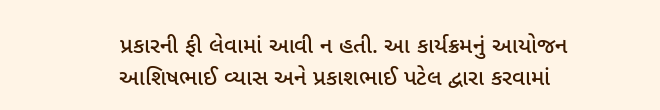પ્રકારની ફી લેવામાં આવી ન હતી. આ કાર્યક્રમનું આયોજન આશિષભાઈ વ્યાસ અને પ્રકાશભાઈ પટેલ દ્વારા કરવામાં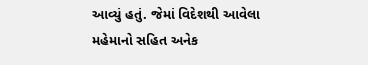આવ્યું હતું. જેમાં વિદેશથી આવેલા મહેમાનો સહિત અનેક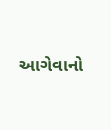આગેવાનો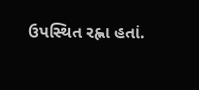ઉપસ્થિત રહ્ના હતાં.